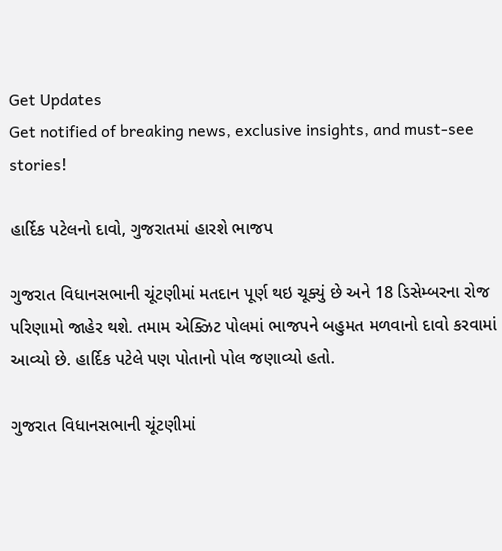Get Updates
Get notified of breaking news, exclusive insights, and must-see stories!

હાર્દિક પટેલનો દાવો, ગુજરાતમાં હારશે ભાજપ

ગુજરાત વિધાનસભાની ચૂંટણીમાં મતદાન પૂર્ણ થઇ ચૂક્યું છે અને 18 ડિસેમ્બરના રોજ પરિણામો જાહેર થશે. તમામ એક્ઝિટ પોલમાં ભાજપને બહુમત મળવાનો દાવો કરવામાં આવ્યો છે. હાર્દિક પટેલે પણ પોતાનો પોલ જણાવ્યો હતો.

ગુજરાત વિધાનસભાની ચૂંટણીમાં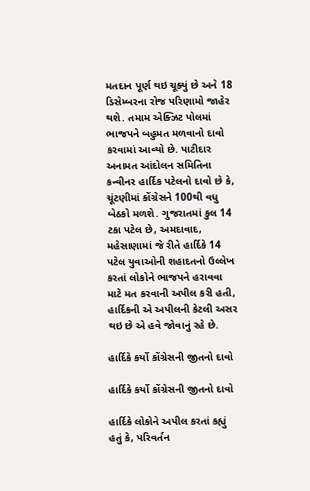મતદાન પૂર્ણ થઇ ચૂક્યું છે અને 18 ડિસેમ્બરના રોજ પરિણામો જાહેર થશે. તમામ એક્ઝિટ પોલમાં ભાજપને બહુમત મળવાનો દાવો કરવામાં આવ્યો છે. પાટીદાર અનામત આંદોલન સમિતિના કન્વીનર હાર્દિક પટેલનો દાવો છે કે, ચૂંટણીમાં કોંગ્રેસને 100થી વધુ બેઠકો મળશે. ગુજરાતમાં કુલ 14 ટકા પટેલ છે, અમદાવાદ, મહેસાણામાં જે રીતે હાર્દિકે 14 પટેલ યુવાઓની શહાદતનો ઉલ્લેખ કરતાં લોકોને ભાજપને હરાવવા માટે મત કરવાની અપીલ કરી હતી, હાર્દિકની એ અપીલની કેટલી અસર થઇ છે એ હવે જોવાનું રહે છે.

હાર્દિકે કર્યો કોંગ્રેસની જીતનો દાવો

હાર્દિકે કર્યો કોંગ્રેસની જીતનો દાવો

હાર્દિકે લોકોને અપીલ કરતાં કહ્યું હતું કે, પરિવર્તન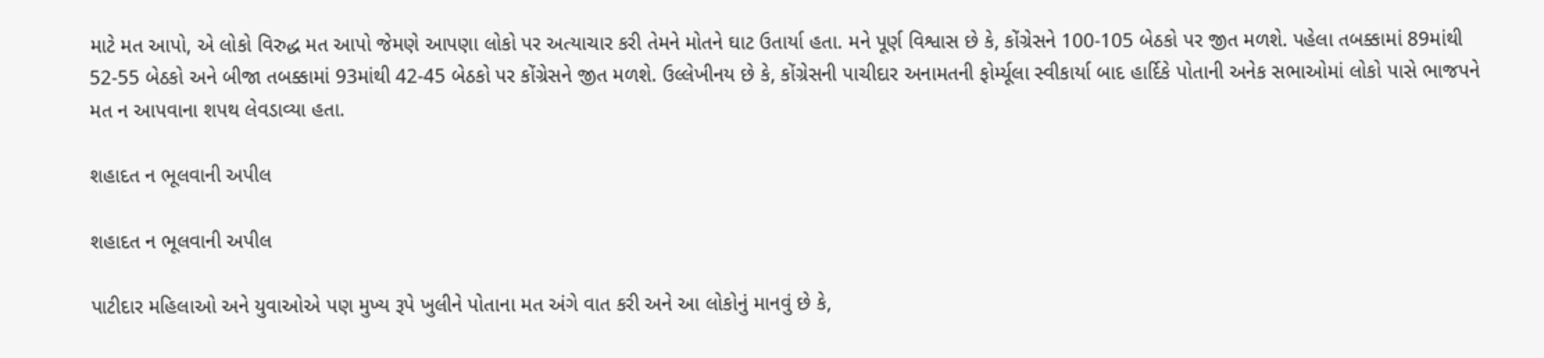માટે મત આપો, એ લોકો વિરુદ્ધ મત આપો જેમણે આપણા લોકો પર અત્યાચાર કરી તેમને મોતને ઘાટ ઉતાર્યા હતા. મને પૂર્ણ વિશ્વાસ છે કે, કોંગ્રેસને 100-105 બેઠકો પર જીત મળશે. પહેલા તબક્કામાં 89માંથી 52-55 બેઠકો અને બીજા તબક્કામાં 93માંથી 42-45 બેઠકો પર કોંગ્રેસને જીત મળશે. ઉલ્લેખીનય છે કે, કોંગ્રેસની પાચીદાર અનામતની ફોર્મ્યૂલા સ્વીકાર્યા બાદ હાર્દિકે પોતાની અનેક સભાઓમાં લોકો પાસે ભાજપને મત ન આપવાના શપથ લેવડાવ્યા હતા.

શહાદત ન ભૂલવાની અપીલ

શહાદત ન ભૂલવાની અપીલ

પાટીદાર મહિલાઓ અને યુવાઓએ પણ મુખ્ય રૂપે ખુલીને પોતાના મત અંગે વાત કરી અને આ લોકોનું માનવું છે કે,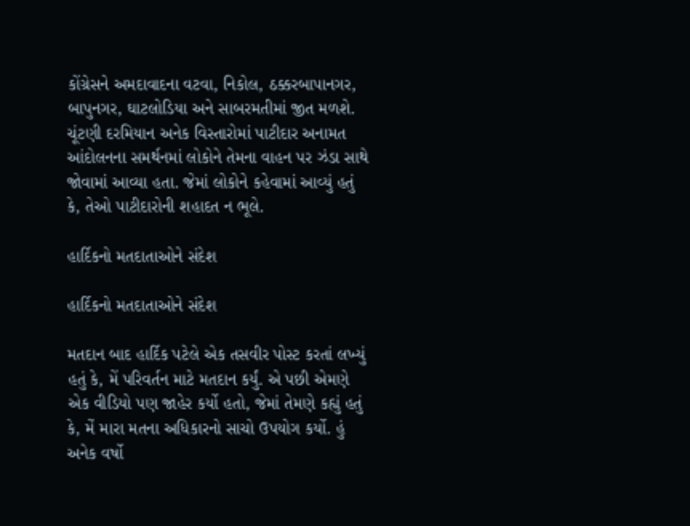કોંગ્રેસને અમદાવાદના વટવા, નિકોલ, ઠક્કરબાપાનગર, બાપુનગર, ઘાટલોડિયા અને સાબરમતીમાં જીત મળશે. ચૂંટણી દરમિયાન અનેક વિસ્તારોમાં પાટીદાર અનામત આંદોલનના સમર્થનમાં લોકોને તેમના વાહન પર ઝંડા સાથે જોવામાં આવ્યા હતા. જેમાં લોકોને કહેવામાં આવ્યું હતું કે, તેઓ પાટીદારોની શહાદત ન ભૂલે.

હાર્દિકનો મતદાતાઓને સંદેશ

હાર્દિકનો મતદાતાઓને સંદેશ

મતદાન બાદ હાર્દિક પટેલે એક તસવીર પોસ્ટ કરતાં લખ્યું હતું કે, મેં પરિવર્તન માટે મતદાન કર્યું. એ પછી એમણે એક વીડિયો પણ જાહેર કર્યો હતો, જેમાં તેમણે કહ્યું હતું કે, મેં મારા મતના અધિકારનો સાચો ઉપયોગ કર્યો. હું અનેક વર્ષો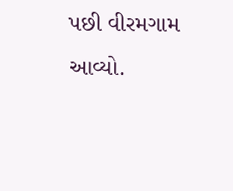પછી વીરમગામ આવ્યો.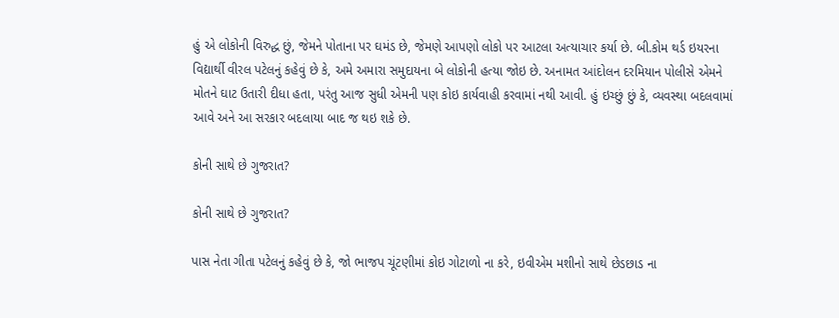હું એ લોકોની વિરુદ્ધ છું, જેમને પોતાના પર ઘમંડ છે, જેમણે આપણો લોકો પર આટલા અત્યાચાર કર્યા છે. બી.કોમ થર્ડ ઇયરના વિદ્યાર્થી વીરલ પટેલનું કહેવું છે કે, અમે અમારા સમુદાયના બે લોકોની હત્યા જોઇ છે. અનામત આંદોલન દરમિયાન પોલીસે એમને મોતને ઘાટ ઉતારી દીધા હતા, પરંતુ આજ સુધી એમની પણ કોઇ કાર્યવાહી કરવામાં નથી આવી. હું ઇચ્છું છું કે, વ્યવસ્થા બદલવામાં આવે અને આ સરકાર બદલાયા બાદ જ થઇ શકે છે.

કોની સાથે છે ગુજરાત?

કોની સાથે છે ગુજરાત?

પાસ નેતા ગીતા પટેલનું કહેવું છે કે, જો ભાજપ ચૂંટણીમાં કોઇ ગોટાળો ના કરે, ઇવીએમ મશીનો સાથે છેડછાડ ના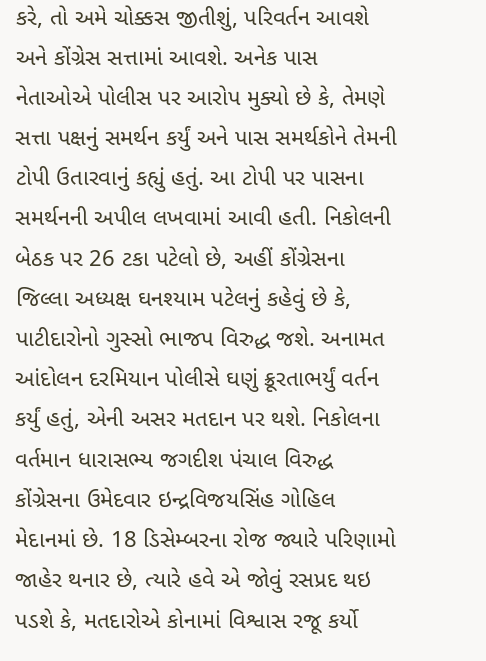કરે, તો અમે ચોક્કસ જીતીશું, પરિવર્તન આવશે અને કોંગ્રેસ સત્તામાં આવશે. અનેક પાસ નેતાઓએ પોલીસ પર આરોપ મુક્યો છે કે, તેમણે સત્તા પક્ષનું સમર્થન કર્યું અને પાસ સમર્થકોને તેમની ટોપી ઉતારવાનું કહ્યું હતું. આ ટોપી પર પાસના સમર્થનની અપીલ લખવામાં આવી હતી. નિકોલની બેઠક પર 26 ટકા પટેલો છે, અહીં કોંગ્રેસના જિલ્લા અધ્યક્ષ ઘનશ્યામ પટેલનું કહેવું છે કે, પાટીદારોનો ગુસ્સો ભાજપ વિરુદ્ધ જશે. અનામત આંદોલન દરમિયાન પોલીસે ઘણું ક્રૂરતાભર્યું વર્તન કર્યું હતું, એની અસર મતદાન પર થશે. નિકોલના વર્તમાન ધારાસભ્ય જગદીશ પંચાલ વિરુદ્ધ કોંગ્રેસના ઉમેદવાર ઇન્દ્રવિજયસિંહ ગોહિલ મેદાનમાં છે. 18 ડિસેમ્બરના રોજ જ્યારે પરિણામો જાહેર થનાર છે, ત્યારે હવે એ જોવું રસપ્રદ થઇ પડશે કે, મતદારોએ કોનામાં વિશ્વાસ રજૂ કર્યો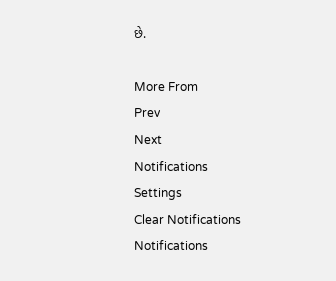છે.

More From
Prev
Next
Notifications
Settings
Clear Notifications
Notifications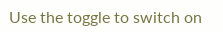Use the toggle to switch on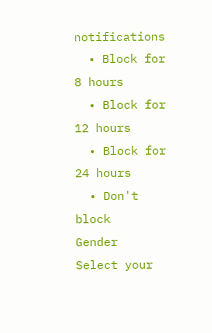notifications
  • Block for 8 hours
  • Block for 12 hours
  • Block for 24 hours
  • Don't block
Gender
Select your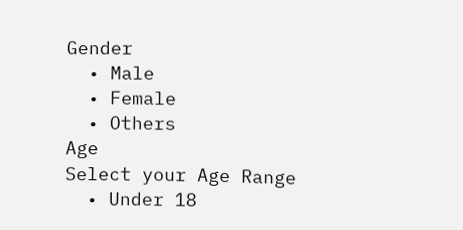Gender
  • Male
  • Female
  • Others
Age
Select your Age Range
  • Under 18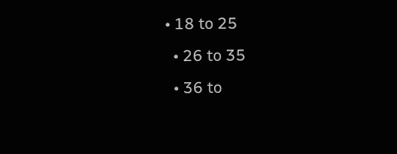• 18 to 25
  • 26 to 35
  • 36 to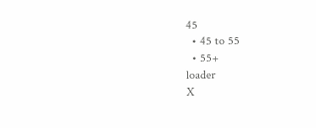45
  • 45 to 55
  • 55+
loader
X